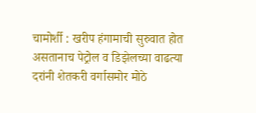चामोर्शी : खरीप हंगामाची सुरुवात होत असतानाच पेट्रोल व डिझेलच्या वाढत्या दरांनी शेतकरी वर्गासमोर मोठे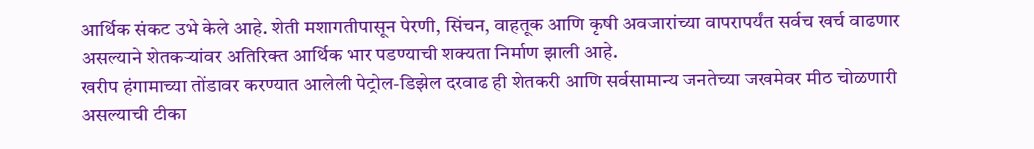आर्थिक संकट उभे केले आहे. शेती मशागतीपासून पेरणी, सिंचन, वाहतूक आणि कृषी अवजारांच्या वापरापर्यंत सर्वच खर्च वाढणार असल्याने शेतकऱ्यांवर अतिरिक्त आर्थिक भार पडण्याची शक्यता निर्माण झाली आहे.
खरीप हंगामाच्या तोंडावर करण्यात आलेली पेट्रोल-डिझेल दरवाढ ही शेतकरी आणि सर्वसामान्य जनतेच्या जखमेवर मीठ चोळणारी असल्याची टीका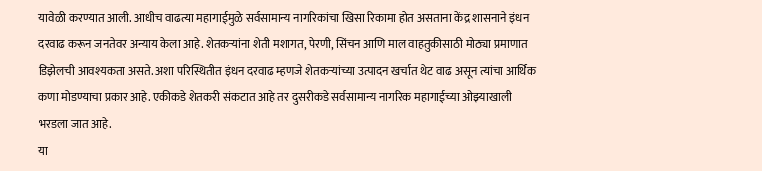यावेळी करण्यात आली. आधीच वाढत्या महागाईमुळे सर्वसामान्य नागरिकांचा खिसा रिकामा होत असताना केंद्र शासनाने इंधन दरवाढ करून जनतेवर अन्याय केला आहे. शेतकऱ्यांना शेती मशागत, पेरणी, सिंचन आणि माल वाहतुकीसाठी मोठ्या प्रमाणात डिझेलची आवश्यकता असते. अशा परिस्थितीत इंधन दरवाढ म्हणजे शेतकऱ्यांच्या उत्पादन खर्चात थेट वाढ असून त्यांचा आर्थिक कणा मोडण्याचा प्रकार आहे. एकीकडे शेतकरी संकटात आहे तर दुसरीकडे सर्वसामान्य नागरिक महागाईच्या ओझ्याखाली भरडला जात आहे.
या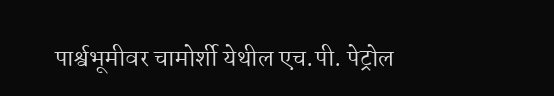पार्श्वभूमीवर चामोर्शी येथील एच.पी. पेट्रोल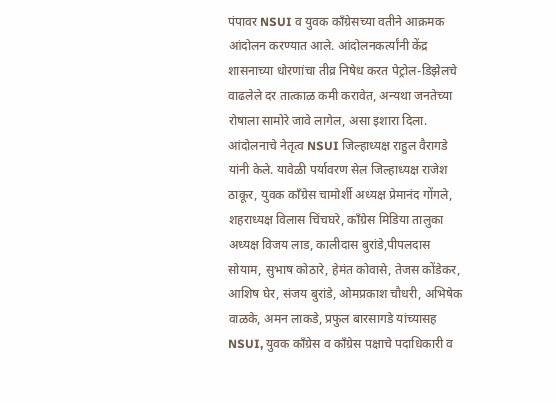पंपावर NSUI व युवक काँग्रेसच्या वतीने आक्रमक आंदोलन करण्यात आले. आंदोलनकर्त्यांनी केंद्र शासनाच्या धोरणांचा तीव्र निषेध करत पेट्रोल-डिझेलचे वाढलेले दर तात्काळ कमी करावेत, अन्यथा जनतेच्या रोषाला सामोरे जावे लागेल, असा इशारा दिला.
आंदोलनाचे नेतृत्व NSUI जिल्हाध्यक्ष राहुल वैरागडे यांनी केले. यावेळी पर्यावरण सेल जिल्हाध्यक्ष राजेश ठाकूर, युवक काँग्रेस चामोर्शी अध्यक्ष प्रेमानंद गोंगले, शहराध्यक्ष विलास चिंचघरे, कॉंग्रेस मिडिया तालुका अध्यक्ष विजय लाड, कालीदास बुरांडे,पीपलदास सोयाम, सुभाष कोठारे, हेमंत कोवासे, तेजस कोंडेकर, आशिष घेर, संजय बुरांडे, ओमप्रकाश चौधरी, अभिषेक वाळके, अमन लाकडे, प्रफुल बारसागडे यांच्यासह NSUI, युवक काँग्रेस व काँग्रेस पक्षाचे पदाधिकारी व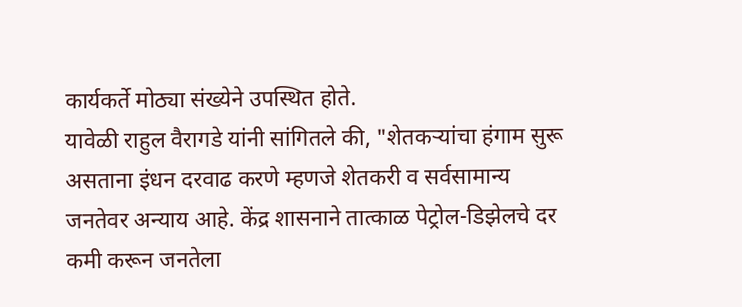कार्यकर्ते मोठ्या संख्येने उपस्थित होते.
यावेळी राहुल वैरागडे यांनी सांगितले की, "शेतकऱ्यांचा हंगाम सुरू असताना इंधन दरवाढ करणे म्हणजे शेतकरी व सर्वसामान्य जनतेवर अन्याय आहे. केंद्र शासनाने तात्काळ पेट्रोल-डिझेलचे दर कमी करून जनतेला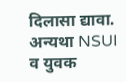दिलासा द्यावा. अन्यथा NSUI व युवक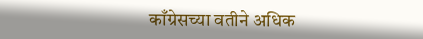काँग्रेसच्या वतीने अधिक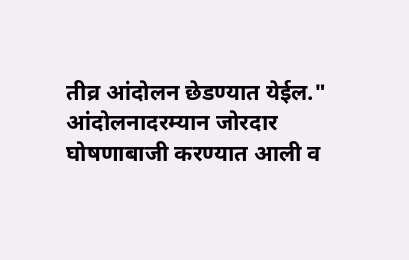तीव्र आंदोलन छेडण्यात येईल."
आंदोलनादरम्यान जोरदार घोषणाबाजी करण्यात आली व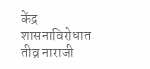केंद्र शासनाविरोधात तीव्र नाराजी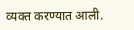व्यक्त करण्यात आली.